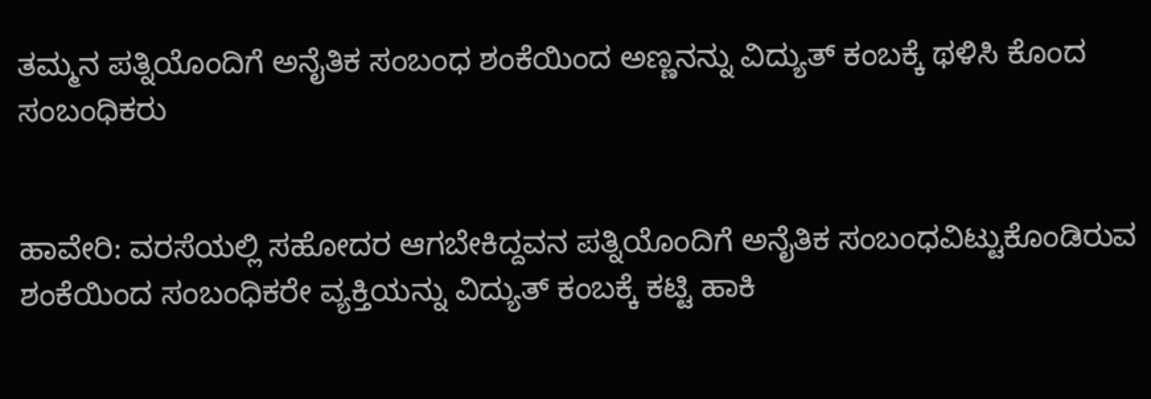ತಮ್ಮನ ಪತ್ನಿಯೊಂದಿಗೆ ಅನೈತಿಕ ಸಂಬಂಧ ಶಂಕೆಯಿಂದ ಅಣ್ಣನನ್ನು ವಿದ್ಯುತ್ ಕಂಬಕ್ಕೆ ಥಳಿಸಿ ಕೊಂದ ಸಂಬಂಧಿಕರು


ಹಾವೇರಿ: ವರಸೆಯಲ್ಲಿ ಸಹೋದರ ಆಗಬೇಕಿದ್ದವನ ಪತ್ನಿಯೊಂದಿಗೆ ಅನೈತಿಕ ಸಂಬಂಧವಿಟ್ಟುಕೊಂಡಿರುವ ಶಂಕೆಯಿಂದ ಸಂಬಂಧಿಕರೇ ವ್ಯಕ್ತಿಯನ್ನು ವಿದ್ಯುತ್ ಕಂಬಕ್ಕೆ ಕಟ್ಟಿ ಹಾಕಿ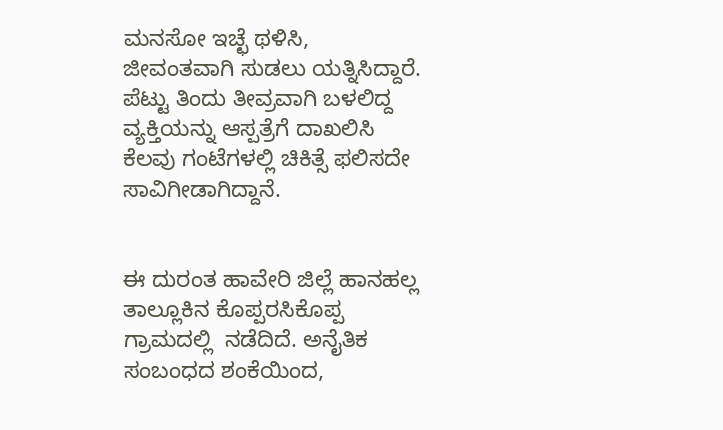ಮನಸೋ ಇಚ್ಛೆ ಥಳಿಸಿ, ಜೀವಂತವಾಗಿ ಸುಡಲು ಯತ್ನಿಸಿದ್ದಾರೆ. ಪೆಟ್ಟು ತಿಂದು ತೀವ್ರವಾಗಿ ಬಳಲಿದ್ದ ವ್ಯಕ್ತಿಯನ್ನು ಆಸ್ಪತ್ರೆಗೆ ದಾಖಲಿಸಿ ಕೆಲವು ಗಂಟೆಗಳಲ್ಲಿ ಚಿಕಿತ್ಸೆ ಫಲಿಸದೇ ಸಾವಿಗೀಡಾಗಿದ್ದಾನೆ.


ಈ ದುರಂತ ಹಾವೇರಿ ಜಿಲ್ಲೆ ಹಾನಹಲ್ಲ ತಾಲ್ಲೂಕಿನ ಕೊಪ್ಪರಸಿಕೊಪ್ಪ ಗ್ರಾಮದಲ್ಲಿ  ನಡೆದಿದೆ. ಅನೈತಿಕ ಸಂಬಂಧದ ಶಂಕೆಯಿಂದ,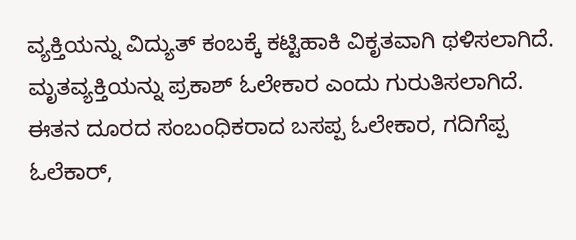ವ್ಯಕ್ತಿಯನ್ನು ವಿದ್ಯುತ್ ಕಂಬಕ್ಕೆ ಕಟ್ಟಿಹಾಕಿ ವಿಕೃತವಾಗಿ ಥಳಿಸಲಾಗಿದೆ. ಮೃತವ್ಯಕ್ತಿಯನ್ನು ಪ್ರಕಾಶ್ ಓಲೇಕಾರ ಎಂದು ಗುರುತಿಸಲಾಗಿದೆ. ಈತನ ದೂರದ ಸಂಬಂಧಿಕರಾದ ಬಸಪ್ಪ ಓಲೇಕಾರ, ಗದಿಗೆಪ್ಪ ಓಲೆಕಾರ್,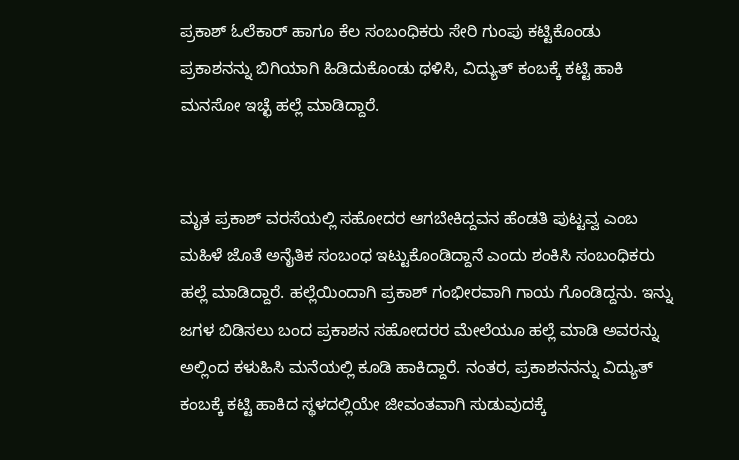ಪ್ರಕಾಶ್ ಓಲೆಕಾರ್ ಹಾಗೂ ಕೆಲ ಸಂಬಂಧಿಕರು ಸೇರಿ ಗುಂಪು ಕಟ್ಟಿಕೊಂಡು ಪ್ರಕಾಶನನ್ನು ಬಿಗಿಯಾಗಿ ಹಿಡಿದುಕೊಂಡು ಥಳಿಸಿ, ವಿದ್ಯುತ್ ಕಂಬಕ್ಕೆ ಕಟ್ಟಿ ಹಾಕಿ ಮನಸೋ ಇಚ್ಛೆ ಹಲ್ಲೆ ಮಾಡಿದ್ದಾರೆ.


ಮೃತ ಪ್ರಕಾಶ್ ವರಸೆಯಲ್ಲಿ ಸಹೋದರ ಆಗಬೇಕಿದ್ದವನ ಹೆಂಡತಿ ಪುಟ್ಟವ್ವ ಎಂಬ ಮಹಿಳೆ ಜೊತೆ ಅನೈತಿಕ ಸಂಬಂಧ ಇಟ್ಟುಕೊಂಡಿದ್ದಾನೆ ಎಂದು ಶಂಕಿಸಿ ಸಂಬಂಧಿಕರು ಹಲ್ಲೆ ಮಾಡಿದ್ದಾರೆ. ಹಲ್ಲೆಯಿಂದಾಗಿ ಪ್ರಕಾಶ್ ಗಂಭೀರವಾಗಿ ಗಾಯ ಗೊಂಡಿದ್ದನು. ಇನ್ನು ಜಗಳ ಬಿಡಿಸಲು ಬಂದ ಪ್ರಕಾಶನ ಸಹೋದರರ ಮೇಲೆಯೂ ಹಲ್ಲೆ ಮಾಡಿ ಅವರನ್ನು ಅಲ್ಲಿಂದ ಕಳುಹಿಸಿ ಮನೆಯಲ್ಲಿ ಕೂಡಿ ಹಾಕಿದ್ದಾರೆ. ನಂತರ, ಪ್ರಕಾಶನನನ್ನು ವಿದ್ಯುತ್ ಕಂಬಕ್ಕೆ ಕಟ್ಟಿ ಹಾಕಿದ ಸ್ಥಳದಲ್ಲಿಯೇ ಜೀವಂತವಾಗಿ ಸುಡುವುದಕ್ಕೆ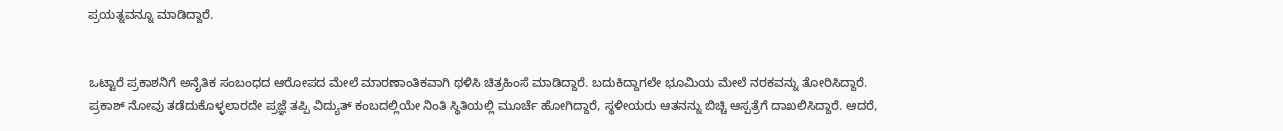ಪ್ರಯತ್ನವನ್ನೂ ಮಾಡಿದ್ದಾರೆ.


ಒಟ್ಟಾರೆ ಪ್ರಕಾಶನಿಗೆ ಅನೈತಿಕ ಸಂಬಂಧದ ಆರೋಪದ ಮೇಲೆ ಮಾರಣಾಂತಿಕವಾಗಿ ಥಳಿಸಿ ಚಿತ್ರಹಿಂಸೆ ಮಾಡಿದ್ದಾರೆ. ಬದುಕಿದ್ದಾಗಲೇ ಭೂಮಿಯ ಮೇಲೆ ನರಕವನ್ನು ತೋರಿಸಿದ್ದಾರೆ. ಪ್ರಕಾಶ್ ನೋವು ತಡೆದುಕೊಳ್ಳಲಾರದೇ ಪ್ರಜ್ಞೆ ತಪ್ಪಿ ವಿದ್ಯುತ್ ಕಂಬದಲ್ಲಿಯೇ ನಿಂತಿ ಸ್ಥಿತಿಯಲ್ಲಿ ಮೂರ್ಚೆ ಹೋಗಿದ್ದಾರೆ, ಸ್ಥಳೀಯರು ಆತನನ್ನು ಬಿಚ್ಚಿ ಆಸ್ಪತ್ರೆಗೆ ದಾಖಲಿಸಿದ್ದಾರೆ. ಆದರೆ,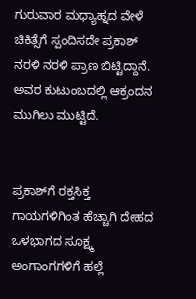ಗುರುವಾರ ಮಧ್ಯಾಹ್ನದ ವೇಳೆ ಚಿಕಿತ್ಸೆಗೆ ಸ್ಪಂದಿಸದೇ ಪ್ರಕಾಶ್ ನರಳಿ ನರಳಿ ಪ್ರಾಣ ಬಿಟ್ಟಿದ್ದಾನೆ. ಅವರ ಕುಟುಂಬದಲ್ಲಿ ಆಕ್ರಂದನ ಮುಗಿಲು ಮುಟ್ಟಿದೆ.


ಪ್ರಕಾಶ್‌ಗೆ ರಕ್ತಸಿಕ್ತ ಗಾಯಗಳಿಗಿಂತ ಹೆಚ್ಚಾಗಿ ದೇಹದ ಒಳಭಾಗದ ಸೂಕ್ಷ್ಮ ಅಂಗಾಂಗಗಳಿಗೆ ಹಲ್ಲೆ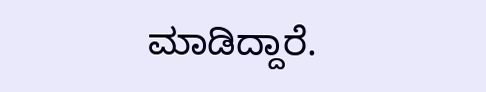ಮಾಡಿದ್ದಾರೆ.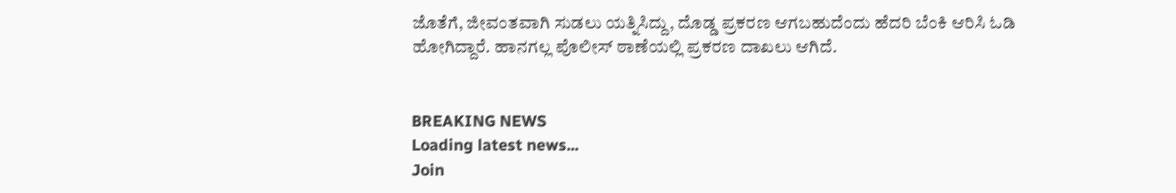ಜೊತೆಗೆ, ಜೀವಂತವಾಗಿ ಸುಡಲು ಯತ್ನಿಸಿದ್ದು, ದೊಡ್ಡ ಪ್ರಕರಣ ಆಗಬಹುದೆಂದು ಹೆದರಿ ಬೆಂಕಿ ಆರಿಸಿ ಓಡಿ ಹೋಗಿದ್ದಾರೆ. ಹಾನಗಲ್ಲ ಪೊಲೀಸ್ ಠಾಣೆಯಲ್ಲಿ ಪ್ರಕರಣ ದಾಖಲು ಆಗಿದೆ.


BREAKING NEWS
Loading latest news...
Join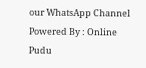our WhatsApp Channel Powered By : Online Pudu